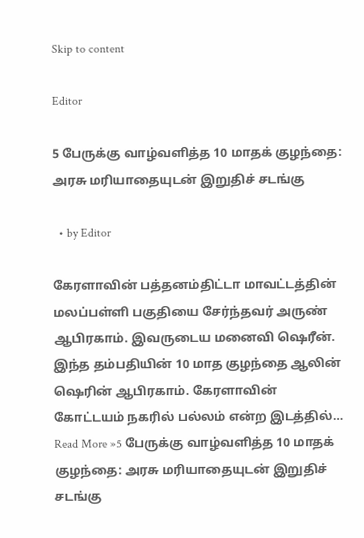Skip to content

Editor

5 பேருக்கு வாழ்வளித்த 10 மாதக் குழந்தை: அரசு மரியாதையுடன் இறுதிச் சடங்கு

  • by Editor

கேரளாவின் பத்தனம்திட்டா மாவட்டத்தின் மலப்பள்ளி பகுதியை சேர்ந்தவர் அருண் ஆபிரகாம். இவருடைய மனைவி ஷெரீன். இந்த தம்பதியின் 10 மாத குழந்தை ஆலின் ஷெரின் ஆபிரகாம். கேரளாவின் கோட்டயம் நகரில் பல்லம் என்ற இடத்தில்… Read More »5 பேருக்கு வாழ்வளித்த 10 மாதக் குழந்தை: அரசு மரியாதையுடன் இறுதிச் சடங்கு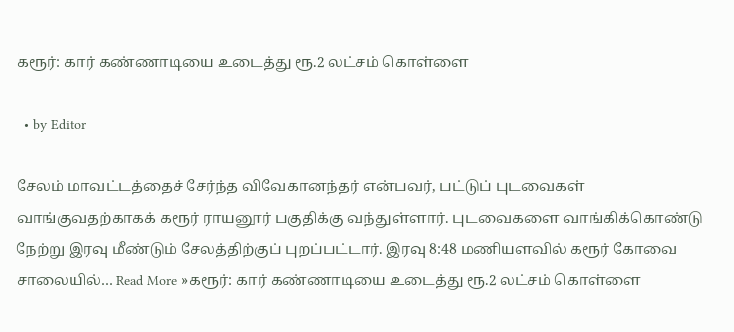கரூர்: கார் கண்ணாடியை உடைத்து ரூ.2 லட்சம் கொள்ளை

  • by Editor

சேலம் மாவட்டத்தைச் சேர்ந்த விவேகானந்தர் என்பவர், பட்டுப் புடவைகள் வாங்குவதற்காகக் கரூர் ராயனூர் பகுதிக்கு வந்துள்ளார். புடவைகளை வாங்கிக்கொண்டு நேற்று இரவு மீண்டும் சேலத்திற்குப் புறப்பட்டார். இரவு 8:48 மணியளவில் கரூர் கோவை சாலையில்… Read More »கரூர்: கார் கண்ணாடியை உடைத்து ரூ.2 லட்சம் கொள்ளை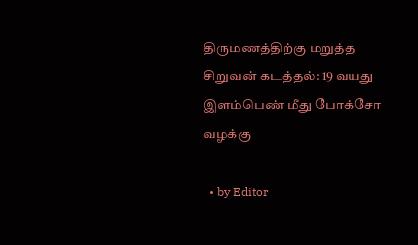திருமணத்திற்கு மறுத்த சிறுவன் கடத்தல்: 19 வயது இளம்பெண் மீது போக்சோ வழக்கு

  • by Editor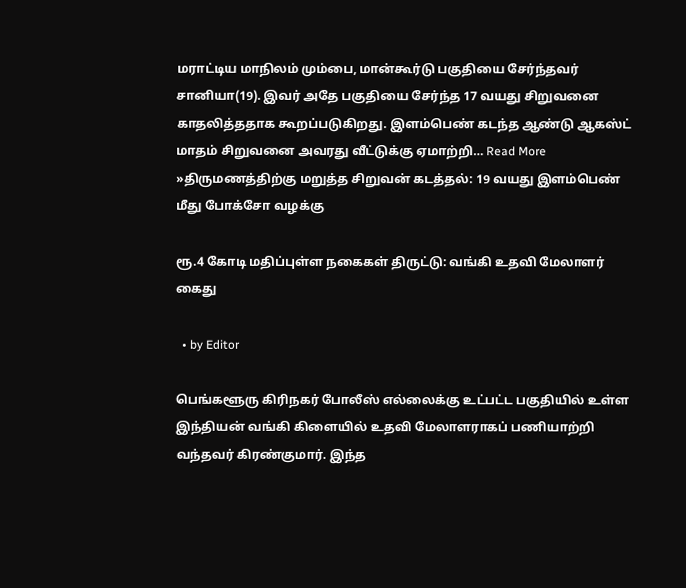மராட்டிய மாநிலம் மும்பை, மான்கூர்டு பகுதியை சேர்ந்தவர் சானியா(19). இவர் அதே பகுதியை சேர்ந்த 17 வயது சிறுவனை காதலித்ததாக கூறப்படுகிறது. இளம்பெண் கடந்த ஆண்டு ஆகஸ்ட் மாதம் சிறுவனை அவரது வீட்டுக்கு ஏமாற்றி… Read More »திருமணத்திற்கு மறுத்த சிறுவன் கடத்தல்: 19 வயது இளம்பெண் மீது போக்சோ வழக்கு

ரூ.4 கோடி மதிப்புள்ள நகைகள் திருட்டு: வங்கி உதவி மேலாளர் கைது

  • by Editor

பெங்களூரு கிரிநகர் போலீஸ் எல்லைக்கு உட்பட்ட பகுதியில் உள்ள இந்தியன் வங்கி கிளையில் உதவி மேலாளராகப் பணியாற்றி வந்தவர் கிரண்குமார். இந்த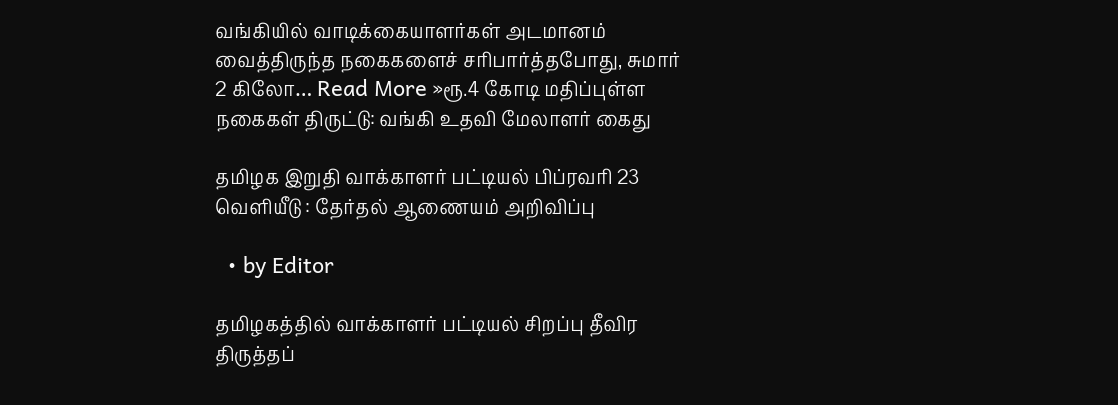வங்கியில் வாடிக்கையாளர்கள் அடமானம் வைத்திருந்த நகைகளைச் சரிபார்த்தபோது, சுமார் 2 கிலோ… Read More »ரூ.4 கோடி மதிப்புள்ள நகைகள் திருட்டு: வங்கி உதவி மேலாளர் கைது

தமிழக இறுதி வாக்காளர் பட்டியல் பிப்ரவரி 23 வெளியீடு : தேர்தல் ஆணையம் அறிவிப்பு

  • by Editor

தமிழகத்தில் வாக்காளர் பட்டியல் சிறப்பு தீவிர திருத்தப்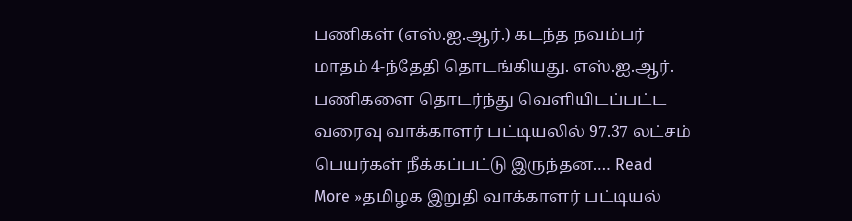பணிகள் (எஸ்.ஐ.ஆர்.) கடந்த நவம்பர் மாதம் 4-ந்தேதி தொடங்கியது. எஸ்.ஐ.ஆர். பணிகளை தொடர்ந்து வெளியிடப்பட்ட வரைவு வாக்காளர் பட்டியலில் 97.37 லட்சம் பெயர்கள் நீக்கப்பட்டு இருந்தன.… Read More »தமிழக இறுதி வாக்காளர் பட்டியல்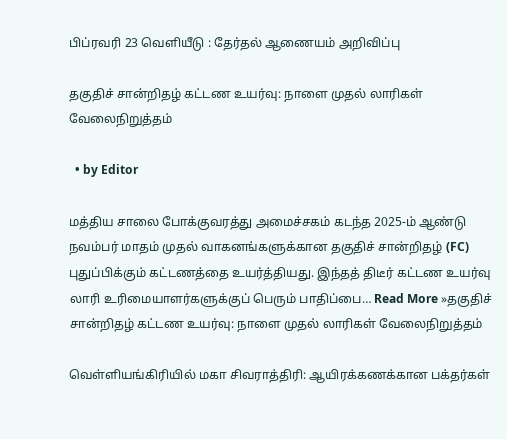பிப்ரவரி 23 வெளியீடு : தேர்தல் ஆணையம் அறிவிப்பு

தகுதிச் சான்றிதழ் கட்டண உயர்வு: நாளை முதல் லாரிகள் வேலைநிறுத்தம்

  • by Editor

மத்திய சாலை போக்குவரத்து அமைச்சகம் கடந்த 2025-ம் ஆண்டு நவம்பர் மாதம் முதல் வாகனங்களுக்கான தகுதிச் சான்றிதழ் (FC) புதுப்பிக்கும் கட்டணத்தை உயர்த்தியது. இந்தத் திடீர் கட்டண உயர்வு லாரி உரிமையாளர்களுக்குப் பெரும் பாதிப்பை… Read More »தகுதிச் சான்றிதழ் கட்டண உயர்வு: நாளை முதல் லாரிகள் வேலைநிறுத்தம்

வெள்ளியங்கிரியில் மகா சிவராத்திரி: ஆயிரக்கணக்கான பக்தர்கள்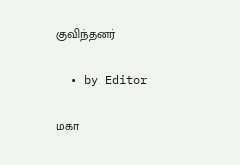குவிந்தனர்

  • by Editor

மகா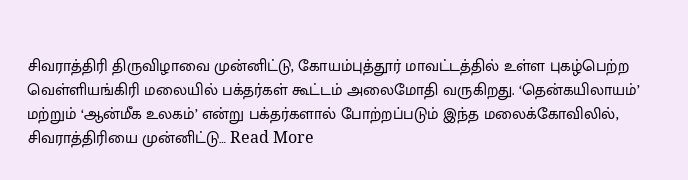சிவராத்திரி திருவிழாவை முன்னிட்டு, கோயம்புத்தூர் மாவட்டத்தில் உள்ள புகழ்பெற்ற வெள்ளியங்கிரி மலையில் பக்தர்கள் கூட்டம் அலைமோதி வருகிறது. ‘தென்கயிலாயம்’ மற்றும் ‘ஆன்மீக உலகம்’ என்று பக்தர்களால் போற்றப்படும் இந்த மலைக்கோவிலில், சிவராத்திரியை முன்னிட்டு… Read More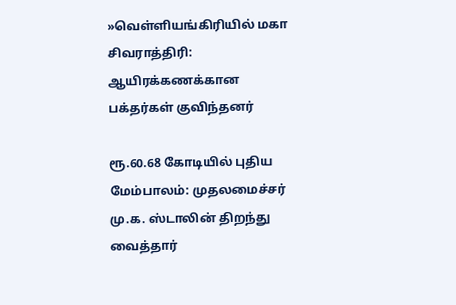»வெள்ளியங்கிரியில் மகா சிவராத்திரி: ஆயிரக்கணக்கான பக்தர்கள் குவிந்தனர்

ரூ.60.68 கோடியில் புதிய மேம்பாலம்: முதலமைச்சர் மு.க. ஸ்டாலின் திறந்து வைத்தார்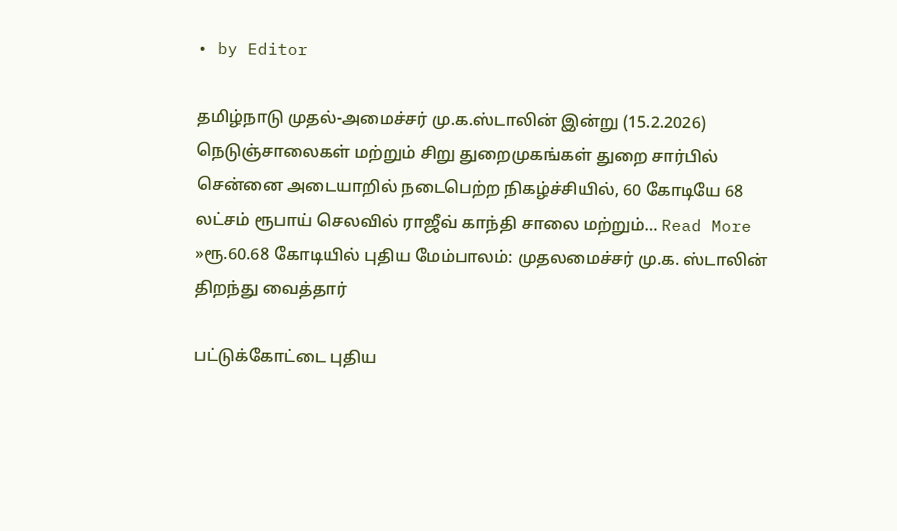• by Editor

தமிழ்நாடு முதல்-அமைச்சர் மு.க.ஸ்டாலின் இன்று (15.2.2026) நெடுஞ்சாலைகள் மற்றும் சிறு துறைமுகங்கள் துறை சார்பில் சென்னை அடையாறில் நடைபெற்ற நிகழ்ச்சியில், 60 கோடியே 68 லட்சம் ரூபாய் செலவில் ராஜீவ் காந்தி சாலை மற்றும்… Read More »ரூ.60.68 கோடியில் புதிய மேம்பாலம்: முதலமைச்சர் மு.க. ஸ்டாலின் திறந்து வைத்தார்

பட்டுக்கோட்டை புதிய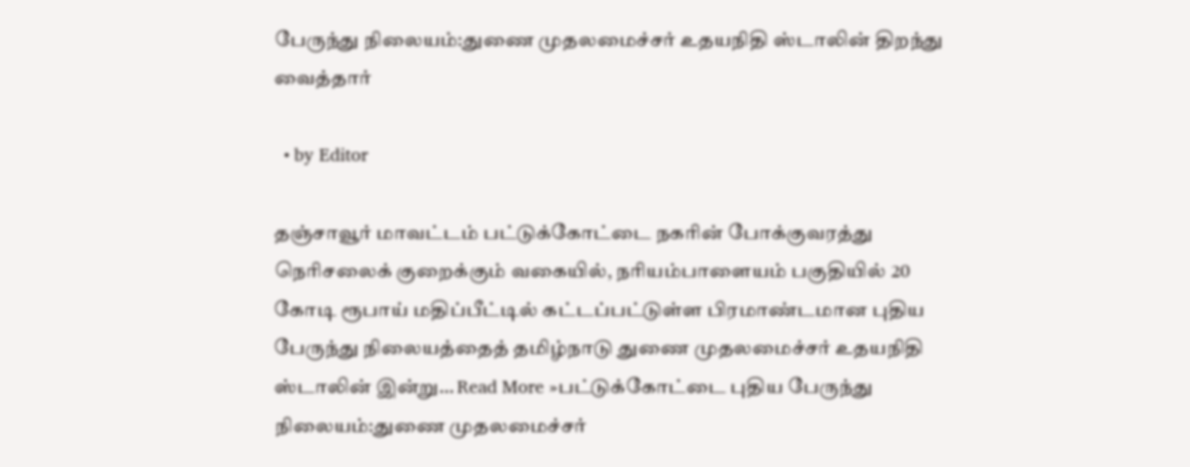பேருந்து நிலையம்:துணை முதலமைச்சர் உதயநிதி ஸ்டாலின் திறந்து வைத்தார்

  • by Editor

தஞ்சாவூர் மாவட்டம் பட்டுக்கோட்டை நகரின் போக்குவரத்து நெரிசலைக் குறைக்கும் வகையில், நரியம்பாளையம் பகுதியில் 20 கோடி ரூபாய் மதிப்பீட்டில் கட்டப்பட்டுள்ள பிரமாண்டமான புதிய பேருந்து நிலையத்தைத் தமிழ்நாடு துணை முதலமைச்சர் உதயநிதி ஸ்டாலின் இன்று… Read More »பட்டுக்கோட்டை புதிய பேருந்து நிலையம்:துணை முதலமைச்சர்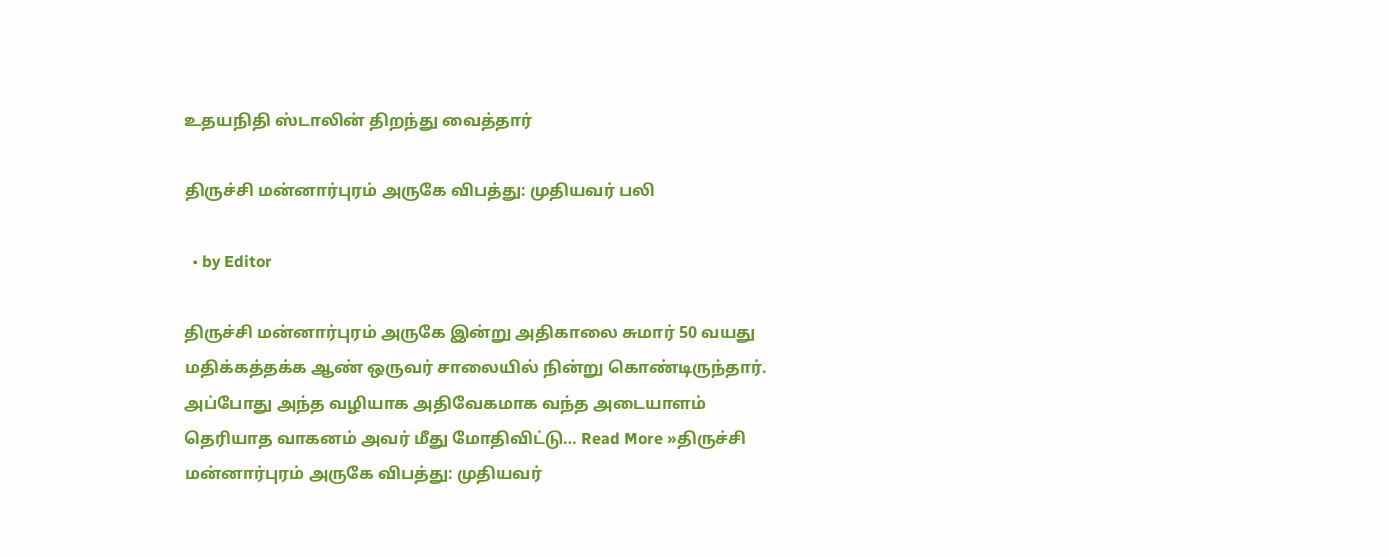உதயநிதி ஸ்டாலின் திறந்து வைத்தார்

திருச்சி மன்னார்புரம் அருகே விபத்து: முதியவர் பலி

  • by Editor

திருச்சி மன்னார்புரம் அருகே இன்று அதிகாலை சுமார் 50 வயது மதிக்கத்தக்க ஆண் ஒருவர் சாலையில் நின்று கொண்டிருந்தார். அப்போது அந்த வழியாக அதிவேகமாக வந்த அடையாளம் தெரியாத வாகனம் அவர் மீது மோதிவிட்டு… Read More »திருச்சி மன்னார்புரம் அருகே விபத்து: முதியவர்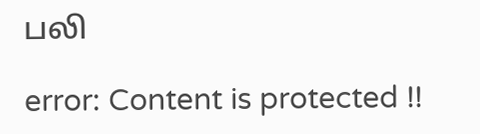பலி

error: Content is protected !!